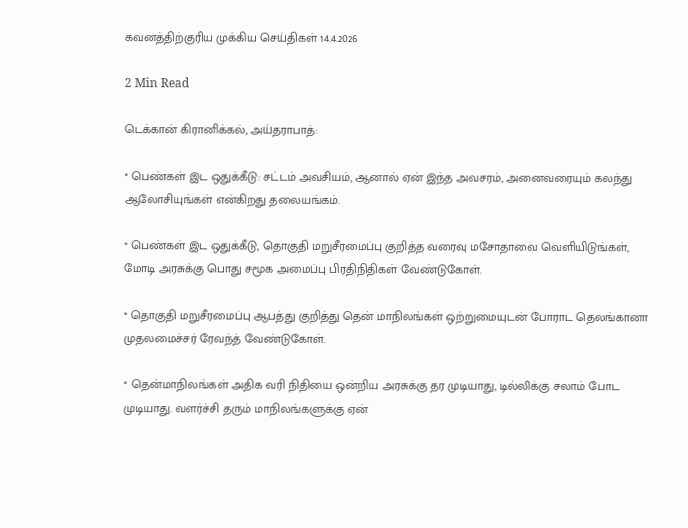கவனத்திற்குரிய முக்கிய செய்திகள் 14.4.2026

2 Min Read

டெக்கான் கிரானிக்கல், அய்தராபாத்:

* பெண்கள் இட ஒதுக்கீடு: சட்டம் அவசியம், ஆனால் ஏன் இந்த அவசரம், அனைவரையும் கலந்து ஆலோசியுங்கள் என்கிறது தலையங்கம்.

* பெண்கள் இட ஒதுக்கீடு, தொகுதி மறுசீரமைப்பு குறித்த வரைவு மசோதாவை வெளியிடுங்கள், மோடி அரசுக்கு பொது சமூக அமைப்பு பிரதிநிதிகள் வேண்டுகோள்.

* தொகுதி மறுசீரமைப்பு ஆபத்து குறித்து தென் மாநிலங்கள் ஒற்றுமையுடன் போராட தெலங்கானா முதலமைச்சர் ரேவந்த் வேண்டுகோள்.

* தென்மாநிலங்கள் அதிக வரி நிதியை ஒன்றிய அரசுக்கு தர முடியாது, டில்லிக்கு சலாம் போட முடியாது. வளர்ச்சி தரும் மாநிலங்களுக்கு ஏன்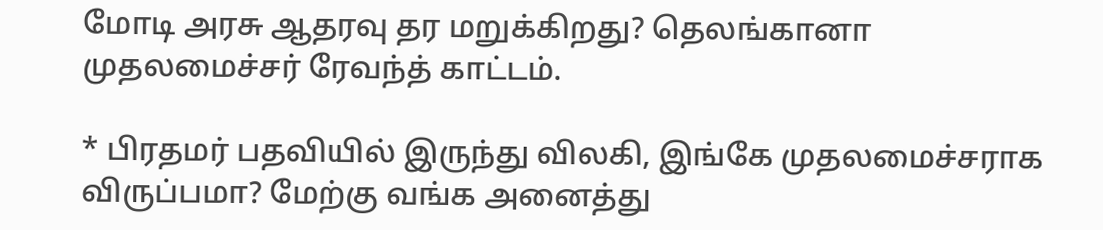மோடி அரசு ஆதரவு தர மறுக்கிறது? தெலங்கானா முதலமைச்சர் ரேவந்த் காட்டம்.

* பிரதமர் பதவியில் இருந்து விலகி, இங்கே முதலமைச்சராக விருப்பமா? மேற்கு வங்க அனைத்து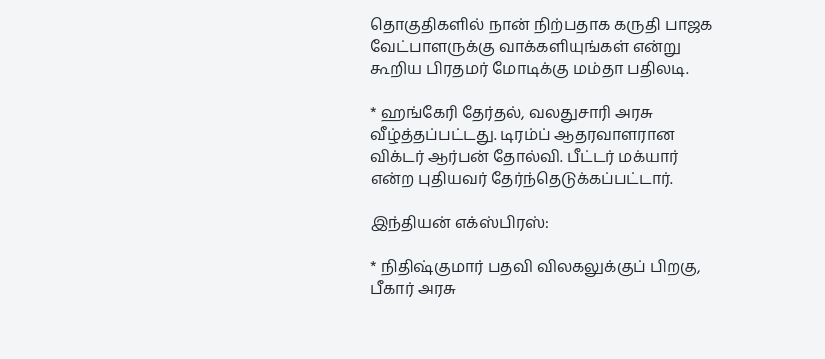தொகுதிகளில் நான் நிற்பதாக கருதி பாஜக வேட்பாளருக்கு வாக்களியுங்கள் என்று கூறிய பிரதமர் மோடிக்கு மம்தா பதிலடி.

* ஹங்கேரி தேர்தல், வலதுசாரி அரசு வீழ்த்தப்பட்டது. டிரம்ப் ஆதரவாளரான விக்டர் ஆர்பன் தோல்வி. பீட்டர் மக்யார் என்ற புதியவர் தேர்ந்தெடுக்கப்பட்டார்.

இந்தியன் எக்ஸ்பிரஸ்:

* நிதிஷ்குமார் பதவி விலகலுக்குப் பிறகு, பீகார் அரசு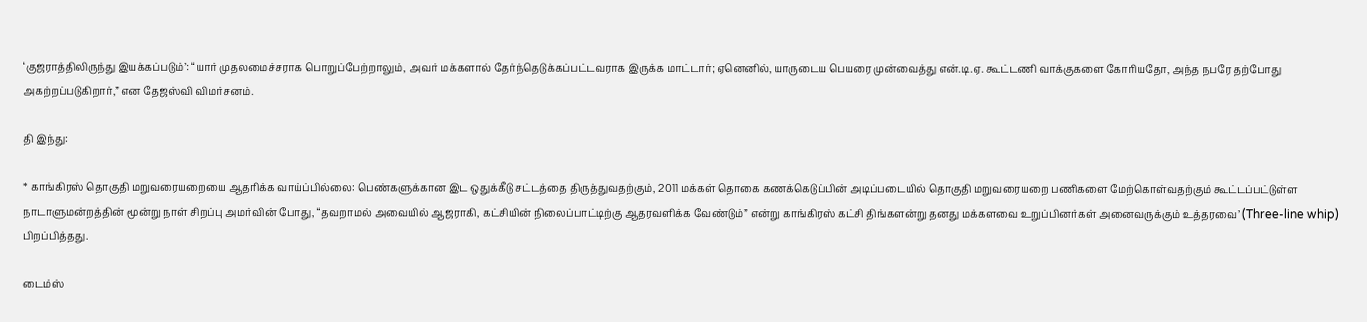‘குஜராத்திலிருந்து இயக்கப்படும்’: “யார் முதலமைச்சராக பொறுப்பேற்றாலும், அவர் மக்களால் தேர்ந்தெடுக்கப்பட்டவராக இருக்க மாட்டார்; ஏனெனில், யாருடைய பெயரை முன்வைத்து என்.டி.ஏ. கூட்டணி வாக்குகளை கோரியதோ, அந்த நபரே தற்போது அகற்றப்படுகிறார்,” என தேஜஸ்வி விமர்சனம்.

தி இந்து:

* காங்கிரஸ் தொகுதி மறுவரையறையை ஆதரிக்க வாய்ப்பில்லை: பெண்களுக்கான இட ஒதுக்கீடு சட்டத்தை திருத்துவதற்கும், 2011 மக்கள் தொகை கணக்கெடுப்பின் அடிப்படையில் தொகுதி மறுவரையறை பணிகளை மேற்கொள்வதற்கும் கூட்டப்பட்டுள்ள நாடாளுமன்றத்தின் மூன்று நாள் சிறப்பு அமர்வின் போது, “தவறாமல் அவையில் ஆஜராகி, கட்சியின் நிலைப்பாட்டிற்கு ஆதரவளிக்க வேண்டும்” என்று காங்கிரஸ் கட்சி திங்களன்று தனது மக்களவை உறுப்பினர்கள் அனைவருக்கும் உத்தரவை’ (Three-line whip) பிறப்பித்தது.

டைம்ஸ்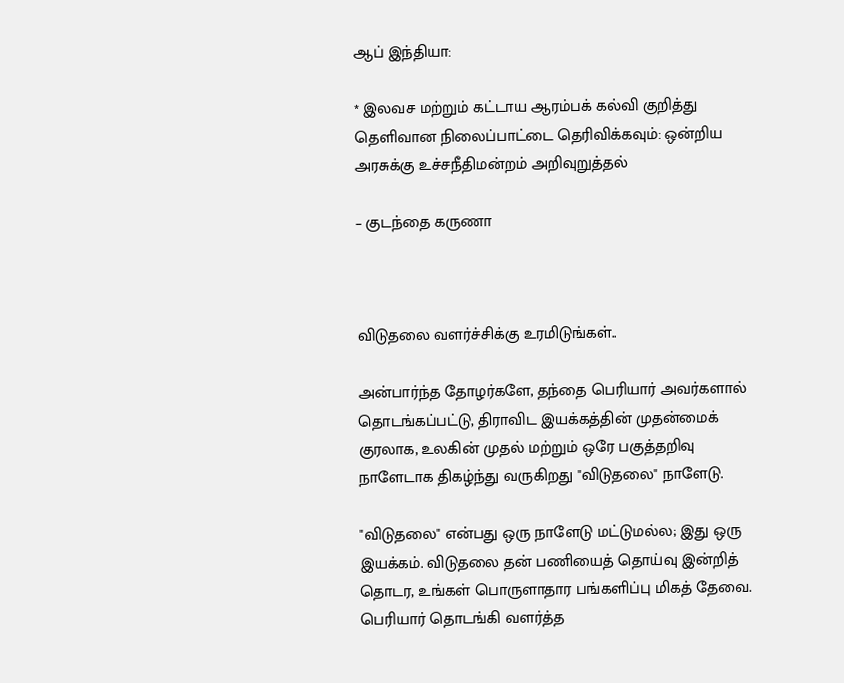ஆப் இந்தியா:

* இலவச மற்றும் கட்டாய ஆரம்பக் கல்வி குறித்து தெளிவான நிலைப்பாட்டை தெரிவிக்கவும்: ஒன்றிய அரசுக்கு உச்சநீதிமன்றம் அறிவுறுத்தல்

– குடந்தை கருணா



விடுதலை வளர்ச்சிக்கு உரமிடுங்கள்..

அன்பார்ந்த தோழர்களே, தந்தை பெரியார் அவர்களால் தொடங்கப்பட்டு, திராவிட இயக்கத்தின் முதன்மைக் குரலாக, உலகின் முதல் மற்றும் ஒரே பகுத்தறிவு நாளேடாக திகழ்ந்து வருகிறது "விடுதலை" நாளேடு.

"விடுதலை" என்பது ஒரு நாளேடு மட்டுமல்ல; இது ஒரு இயக்கம். விடுதலை தன் பணியைத் தொய்வு இன்றித் தொடர, உங்கள் பொருளாதார பங்களிப்பு மிகத் தேவை. பெரியார் தொடங்கி வளர்த்த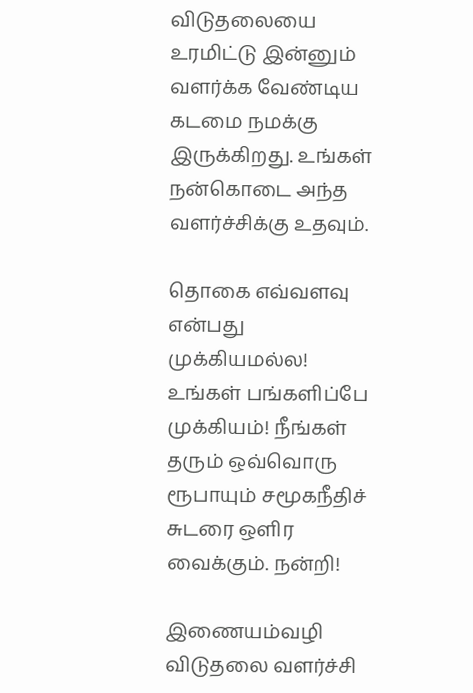விடுதலையை உரமிட்டு இன்னும் வளர்க்க வேண்டிய கடமை நமக்கு இருக்கிறது. உங்கள் நன்கொடை அந்த வளர்ச்சிக்கு உதவும்.

தொகை எவ்வளவு என்பது முக்கியமல்ல! உங்கள் பங்களிப்பே முக்கியம்! நீங்கள் தரும் ஒவ்வொரு ரூபாயும் சமூகநீதிச் சுடரை ஒளிர வைக்கும். நன்றி!

இணையம்வழி விடுதலை வளர்ச்சி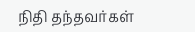நிதி தந்தவர்கள்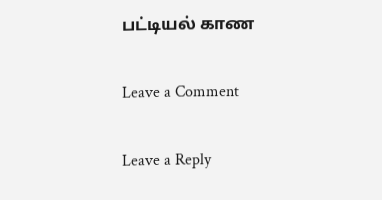பட்டியல் காண

Leave a Comment

Leave a Reply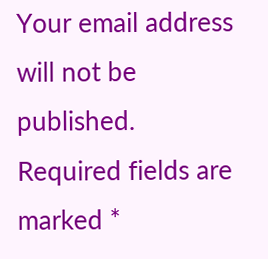Your email address will not be published. Required fields are marked *